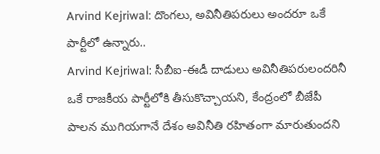Arvind Kejriwal: దొంగలు, అవినీతిపరులు అందరూ ఒకే పార్టీలో ఉన్నారు..
Arvind Kejriwal: సీబీఐ-ఈడీ దాడులు అవినీతిపరులందరినీ ఒకే రాజకీయ పార్టీలోకి తీసుకొచ్చాయని, కేంద్రంలో బీజేపీ పాలన ముగియగానే దేశం అవినీతి రహితంగా మారుతుందని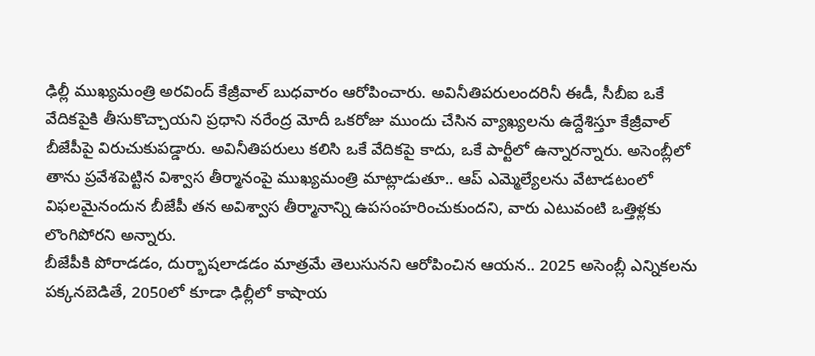ఢిల్లీ ముఖ్యమంత్రి అరవింద్ కేజ్రీవాల్ బుధవారం ఆరోపించారు. అవినీతిపరులందరినీ ఈడీ, సీబీఐ ఒకే వేదికపైకి తీసుకొచ్చాయని ప్రధాని నరేంద్ర మోదీ ఒకరోజు ముందు చేసిన వ్యాఖ్యలను ఉద్దేశిస్తూ కేజ్రీవాల్ బీజేపీపై విరుచుకుపడ్డారు. అవినీతిపరులు కలిసి ఒకే వేదికపై కాదు, ఒకే పార్టీలో ఉన్నారన్నారు. అసెంబ్లీలో తాను ప్రవేశపెట్టిన విశ్వాస తీర్మానంపై ముఖ్యమంత్రి మాట్లాడుతూ.. ఆప్ ఎమ్మెల్యేలను వేటాడటంలో విఫలమైనందున బీజేపీ తన అవిశ్వాస తీర్మానాన్ని ఉపసంహరించుకుందని, వారు ఎటువంటి ఒత్తిళ్లకు లొంగిపోరని అన్నారు.
బీజేపీకి పోరాడడం, దుర్భాషలాడడం మాత్రమే తెలుసునని ఆరోపించిన ఆయన.. 2025 అసెంబ్లీ ఎన్నికలను పక్కనబెడితే, 2050లో కూడా ఢిల్లీలో కాషాయ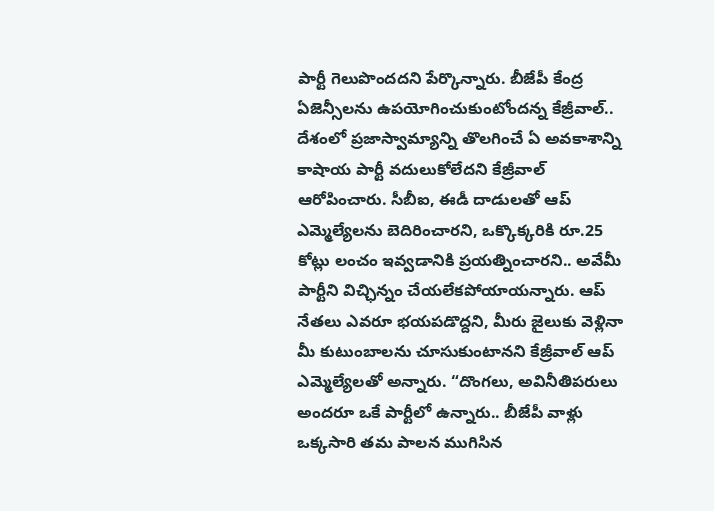పార్టీ గెలుపొందదని పేర్కొన్నారు. బీజేపీ కేంద్ర ఏజెన్సీలను ఉపయోగించుకుంటోందన్న కేజ్రీవాల్.. దేశంలో ప్రజాస్వామ్యాన్ని తొలగించే ఏ అవకాశాన్ని కాషాయ పార్టీ వదులుకోలేదని కేజ్రీవాల్ ఆరోపించారు. సీబీఐ, ఈడీ దాడులతో ఆప్ ఎమ్మెల్యేలను బెదిరించారని, ఒక్కొక్కరికి రూ.25 కోట్లు లంచం ఇవ్వడానికి ప్రయత్నించారని.. అవేమీ పార్టీని విచ్ఛిన్నం చేయలేకపోయాయన్నారు. ఆప్ నేతలు ఎవరూ భయపడొద్దని, మీరు జైలుకు వెళ్లినా మీ కుటుంబాలను చూసుకుంటానని కేజ్రీవాల్ ఆప్ ఎమ్మెల్యేలతో అన్నారు. “దొంగలు, అవినీతిపరులు అందరూ ఒకే పార్టీలో ఉన్నారు.. బీజేపీ వాళ్లు ఒక్కసారి తమ పాలన ముగిసిన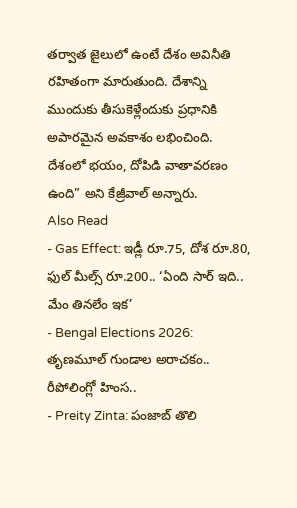తర్వాత జైలులో ఉంటే దేశం అవినీతి రహితంగా మారుతుంది. దేశాన్ని ముందుకు తీసుకెళ్లేందుకు ప్రధానికి అపారమైన అవకాశం లభించింది. దేశంలో భయం, దోపిడి వాతావరణం ఉంది” అని కేజ్రీవాల్ అన్నారు.
Also Read
- Gas Effect: ఇడ్లీ రూ.75, దోశ రూ.80, ఫుల్ మీల్స్ రూ.200.. ‘ఏంది సార్ ఇది.. మేం తినలేం ఇక’
- Bengal Elections 2026: తృణమూల్ గుండాల అరాచకం.. రీపోలింగ్లో హింస..
- Preity Zinta: పంజాబ్ తొలి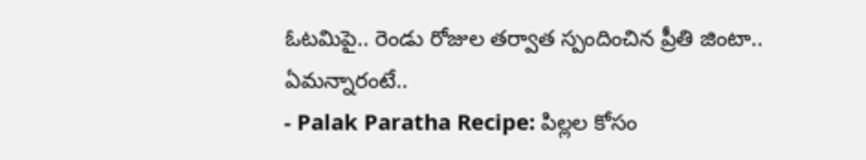ఓటమిపై.. రెండు రోజుల తర్వాత స్పందించిన ప్రీతి జింటా.. ఏమన్నారంటే..
- Palak Paratha Recipe: పిల్లల కోసం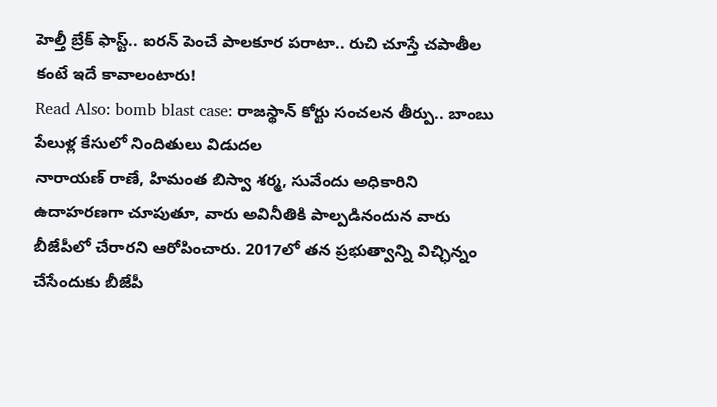హెల్తీ బ్రేక్ ఫాస్ట్.. ఐరన్ పెంచే పాలకూర పరాటా.. రుచి చూస్తే చపాతీల కంటే ఇదే కావాలంటారు!
Read Also: bomb blast case: రాజస్థాన్ కోర్టు సంచలన తీర్పు.. బాంబు పేలుళ్ల కేసులో నిందితులు విడుదల
నారాయణ్ రాణే, హిమంత బిస్వా శర్మ, సువేందు అధికారిని ఉదాహరణగా చూపుతూ, వారు అవినీతికి పాల్పడినందున వారు బీజేపీలో చేరారని ఆరోపించారు. 2017లో తన ప్రభుత్వాన్ని విచ్ఛిన్నం చేసేందుకు బీజేపీ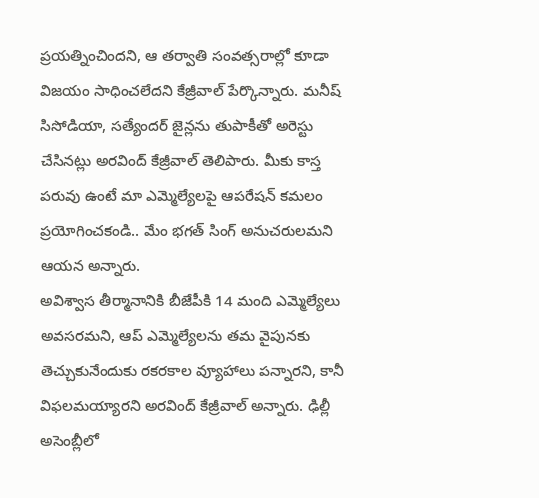ప్రయత్నించిందని, ఆ తర్వాతి సంవత్సరాల్లో కూడా విజయం సాధించలేదని కేజ్రీవాల్ పేర్కొన్నారు. మనీష్ సిసోడియా, సత్యేందర్ జైన్లను తుపాకీతో అరెస్టు చేసినట్లు అరవింద్ కేజ్రీవాల్ తెలిపారు. మీకు కాస్త పరువు ఉంటే మా ఎమ్మెల్యేలపై ఆపరేషన్ కమలం ప్రయోగించకండి.. మేం భగత్ సింగ్ అనుచరులమని ఆయన అన్నారు.
అవిశ్వాస తీర్మానానికి బీజేపీకి 14 మంది ఎమ్మెల్యేలు అవసరమని, ఆప్ ఎమ్మెల్యేలను తమ వైపునకు తెచ్చుకునేందుకు రకరకాల వ్యూహాలు పన్నారని, కానీ విఫలమయ్యారని అరవింద్ కేజ్రీవాల్ అన్నారు. ఢిల్లీ అసెంబ్లీలో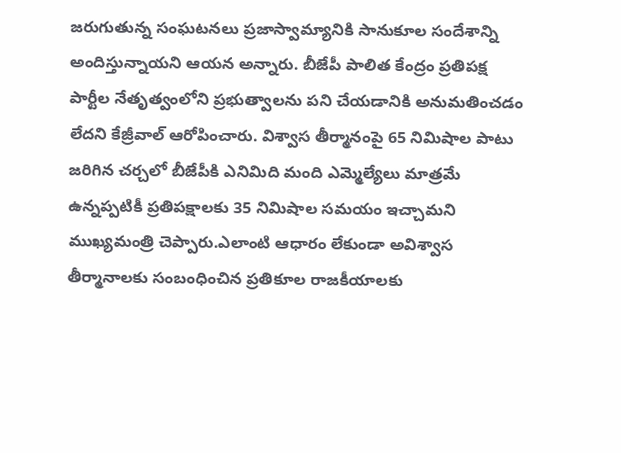జరుగుతున్న సంఘటనలు ప్రజాస్వామ్యానికి సానుకూల సందేశాన్ని అందిస్తున్నాయని ఆయన అన్నారు. బీజేపీ పాలిత కేంద్రం ప్రతిపక్ష పార్టీల నేతృత్వంలోని ప్రభుత్వాలను పని చేయడానికి అనుమతించడం లేదని కేజ్రీవాల్ ఆరోపించారు. విశ్వాస తీర్మానంపై 65 నిమిషాల పాటు జరిగిన చర్చలో బీజేపీకి ఎనిమిది మంది ఎమ్మెల్యేలు మాత్రమే ఉన్నప్పటికీ ప్రతిపక్షాలకు 35 నిమిషాల సమయం ఇచ్చామని ముఖ్యమంత్రి చెప్పారు.ఎలాంటి ఆధారం లేకుండా అవిశ్వాస తీర్మానాలకు సంబంధించిన ప్రతికూల రాజకీయాలకు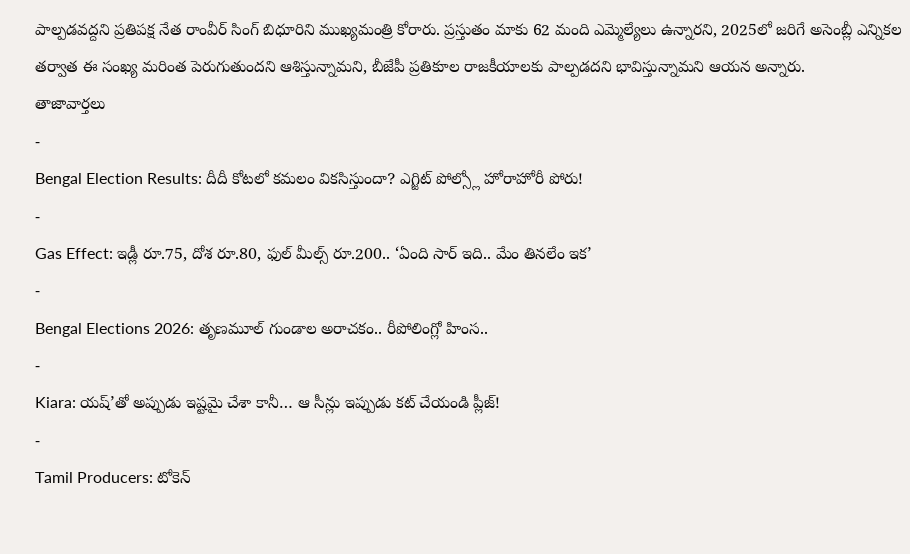పాల్పడవద్దని ప్రతిపక్ష నేత రాంవీర్ సింగ్ బిధూరిని ముఖ్యమంత్రి కోరారు. ప్రస్తుతం మాకు 62 మంది ఎమ్మెల్యేలు ఉన్నారని, 2025లో జరిగే అసెంబ్లీ ఎన్నికల తర్వాత ఈ సంఖ్య మరింత పెరుగుతుందని ఆశిస్తున్నామని, బీజేపీ ప్రతికూల రాజకీయాలకు పాల్పడదని భావిస్తున్నామని ఆయన అన్నారు.
తాజావార్తలు
-
Bengal Election Results: దీదీ కోటలో కమలం వికసిస్తుందా? ఎగ్జిట్ పోల్స్లో హోరాహోరీ పోరు!
-
Gas Effect: ఇడ్లీ రూ.75, దోశ రూ.80, ఫుల్ మీల్స్ రూ.200.. ‘ఏంది సార్ ఇది.. మేం తినలేం ఇక’
-
Bengal Elections 2026: తృణమూల్ గుండాల అరాచకం.. రీపోలింగ్లో హింస..
-
Kiara: యష్’తో అప్పుడు ఇష్టమై చేశా కానీ… ఆ సీన్లు ఇప్పుడు కట్ చేయండి ప్లీజ్!
-
Tamil Producers: టోకెన్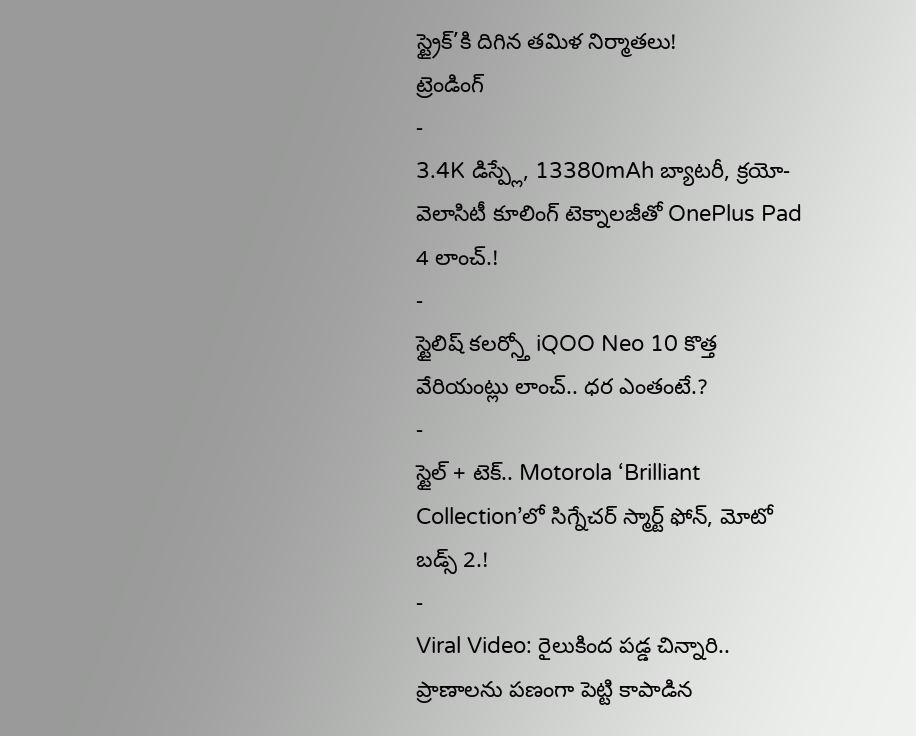స్ట్రైక్’కి దిగిన తమిళ నిర్మాతలు!
ట్రెండింగ్
-
3.4K డిస్ప్లే, 13380mAh బ్యాటరీ, క్రయో-వెలాసిటీ కూలింగ్ టెక్నాలజీతో OnePlus Pad 4 లాంచ్.!
-
స్టైలిష్ కలర్స్తో iQOO Neo 10 కొత్త వేరియంట్లు లాంచ్.. ధర ఎంతంటే.?
-
స్టైల్ + టెక్.. Motorola ‘Brilliant Collection’లో సిగ్నేచర్ స్మార్ట్ ఫోన్, మోటో బడ్స్ 2.!
-
Viral Video: రైలుకింద పడ్డ చిన్నారి.. ప్రాణాలను పణంగా పెట్టి కాపాడిన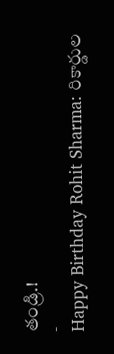తండ్రి.!
-
Happy Birthday Rohit Sharma: రికార్డుల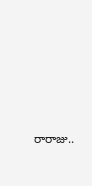రారాజు..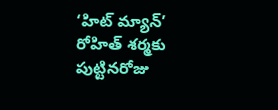‘హిట్ మ్యాన్’ రోహిత్ శర్మకు పుట్టినరోజు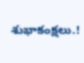శుభాకంక్షలు.!